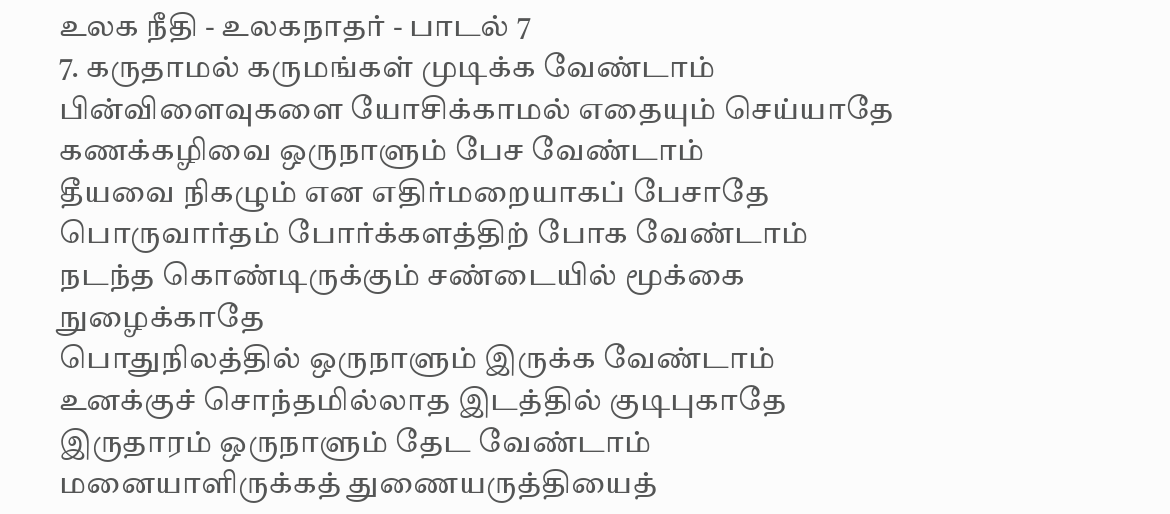உலக நீதி - உலகநாதர் - பாடல் 7
7. கருதாமல் கருமங்கள் முடிக்க வேண்டாம்
பின்விளைவுகளை யோசிக்காமல் எதையும் செய்யாதே
கணக்கழிவை ஒருநாளும் பேச வேண்டாம்
தீயவை நிகழும் என எதிர்மறையாகப் பேசாதே
பொருவார்தம் போர்க்களத்திற் போக வேண்டாம்
நடந்த கொண்டிருக்கும் சண்டையில் மூக்கை நுழைக்காதே
பொதுநிலத்தில் ஒருநாளும் இருக்க வேண்டாம்
உனக்குச் சொந்தமில்லாத இடத்தில் குடிபுகாதே
இருதாரம் ஒருநாளும் தேட வேண்டாம்
மனையாளிருக்கத் துணையருத்தியைத்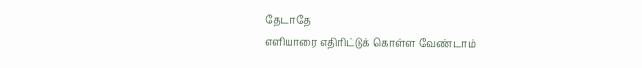தேடாதே
எளியாரை எதிரிட்டுக் கொள்ள வேண்டாம்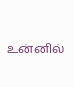உன்னில்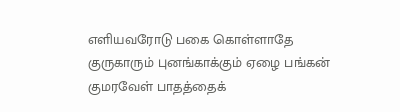எளியவரோடு பகை கொள்ளாதே
குருகாரும் புனங்காக்கும் ஏழை பங்கன்
குமரவேள் பாதத்தைக்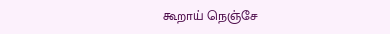கூறாய் நெஞ்சே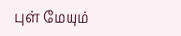புள் மேயும்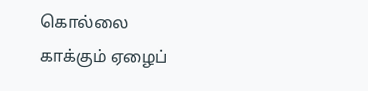கொல்லை காக்கும் ஏழைப்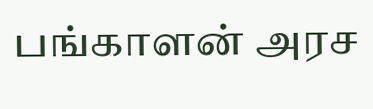பங்காளன் அரச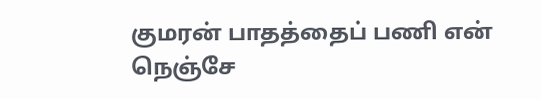குமரன் பாதத்தைப் பணி என் நெஞ்சே